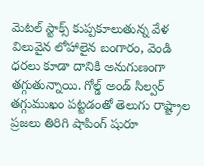మెటల్ స్టాక్స్ కుప్పకూలుతున్న వేళ విలువైన లోహాలైన బంగారం, వెండి ధరలు కూడా దానికి అనుగుణంగా తగ్గుతున్నాయి. గోల్డ్ అండ్ సిల్వర్ తగ్గుముఖం పట్టడంతో తెలుగు రాష్ట్రాల ప్రజలు తిరిగి షాపింగ్ షురూ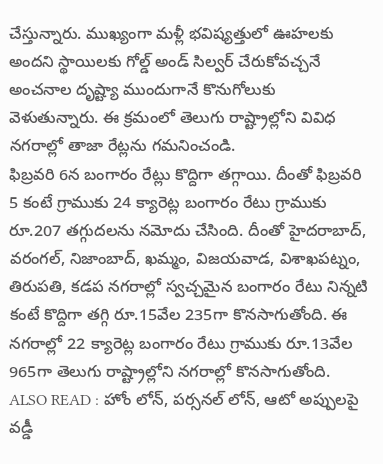చేస్తున్నారు. ముఖ్యంగా మళ్లీ భవిష్యత్తులో ఊహలకు అందని స్థాయిలకు గోల్డ్ అండ్ సిల్వర్ చేరుకోవచ్చనే అంచనాల దృష్ట్యా ముందుగానే కొనుగోలుకు వెళుతున్నారు. ఈ క్రమంలో తెలుగు రాష్ట్రాల్లోని వివిధ నగరాల్లో తాజా రేట్లను గమనించండి.
ఫిబ్రవరి 6న బంగారం రేట్లు కొద్దిగా తగ్గాయి. దీంతో ఫిబ్రవరి 5 కంటే గ్రాముకు 24 క్యారెట్ల బంగారం రేటు గ్రాముకు రూ.207 తగ్గుదలను నమోదు చేసింది. దీంతో హైదరాబాద్, వరంగల్, నిజాంబాద్, ఖమ్మం, విజయవాడ, విశాఖపట్నం, తిరుపతి, కడప నగరాల్లో స్వచ్చమైన బంగారం రేటు నిన్నటి కంటే కొద్దిగా తగ్గి రూ.15వేల 235గా కొనసాగుతోంది. ఈ నగరాల్లో 22 క్యారెట్ల బంగారం రేటు గ్రాముకు రూ.13వేల 965గా తెలుగు రాష్ట్రాల్లోని నగరాల్లో కొనసాగుతోంది.
ALSO READ : హోం లోన్, పర్సనల్ లోన్, ఆటో అప్పులపై వడ్డీ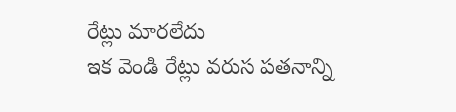రేట్లు మారలేదు
ఇక వెండి రేట్లు వరుస పతనాన్ని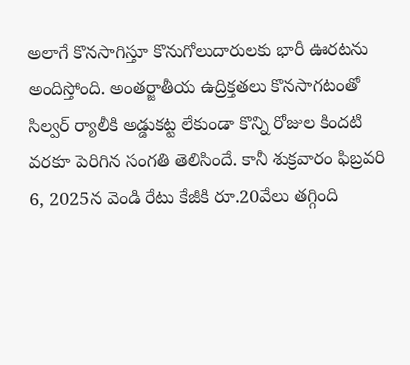అలాగే కొనసాగిస్తూ కొనుగోలుదారులకు భారీ ఊరటను అందిస్తోంది. అంతర్జాతీయ ఉద్రిక్తతలు కొనసాగటంతో సిల్వర్ ర్యాలీకి అడ్డుకట్ట లేకుండా కొన్ని రోజుల కిందటి వరకూ పెరిగిన సంగతి తెలిసిందే. కానీ శుక్రవారం ఫిబ్రవరి 6, 2025న వెండి రేటు కేజీకి రూ.20వేలు తగ్గింది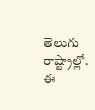తెలుగు రాష్ట్రాల్లో. ఈ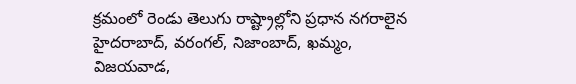క్రమంలో రెండు తెలుగు రాష్ట్రాల్లోని ప్రధాన నగరాలైన హైదరాబాద్, వరంగల్, నిజాంబాద్, ఖమ్మం, విజయవాడ,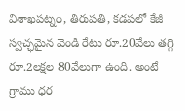విశాఖపట్నం, తిరుపతి, కడపలో కేజీ స్వచ్ఛమైన వెండి రేటు రూ.20వేలు తగ్గి రూ.2లక్షల 80వేలుగా ఉంది. అంటే గ్రాము ధర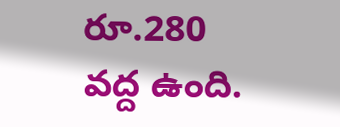రూ.280 వద్ద ఉంది.